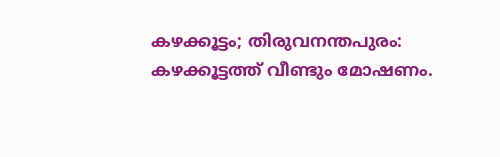കഴക്കൂട്ടം; തിരുവനന്തപുരം: കഴക്കൂട്ടത്ത് വീണ്ടും മോഷണം.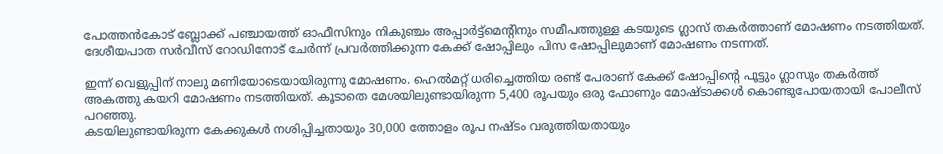പോത്തൻകോട് ബ്ലോക്ക് പഞ്ചായത്ത് ഓഫീസിനും നികുഞ്ചം അപ്പാർട്ട്മെന്റിനും സമീപത്തുള്ള കടയുടെ ഗ്ലാസ് തകർത്താണ് മോഷണം നടത്തിയത്. ദേശീയപാത സർവീസ് റോഡിനോട് ചേർന്ന് പ്രവർത്തിക്കുന്ന കേക്ക് ഷോപ്പിലും പിസ ഷോപ്പിലുമാണ് മോഷണം നടന്നത്.

ഇന്ന് വെളുപ്പിന് നാലു മണിയോടെയായിരുന്നു മോഷണം. ഹെൽമറ്റ് ധരിച്ചെത്തിയ രണ്ട് പേരാണ് കേക്ക് ഷോപ്പിൻ്റെ പൂട്ടും ഗ്ലാസും തകർത്ത് അകത്തു കയറി മോഷണം നടത്തിയത്. കൂടാതെ മേശയിലുണ്ടായിരുന്ന 5,400 രൂപയും ഒരു ഫോണും മോഷ്ടാക്കൾ കൊണ്ടുപോയതായി പോലീസ് പറഞ്ഞു.
കടയിലുണ്ടായിരുന്ന കേക്കുകൾ നശിപ്പിച്ചതായും 30,000 ത്തോളം രൂപ നഷ്ടം വരുത്തിയതായും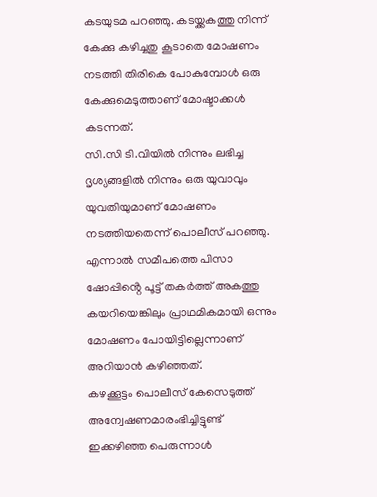കടയുടമ പറഞ്ഞു. കടയ്ക്കകത്തു നിന്ന് കേക്കു കഴിച്ചതു കൂടാതെ മോഷണം നടത്തി തിരികെ പോകുമ്പോൾ ഒരു കേക്കുമെടുത്താണ് മോഷ്ടാക്കൾ കടന്നത്.
സി.സി ടി.വിയിൽ നിന്നും ലഭിച്ച ദൃശ്യങ്ങളിൽ നിന്നും ഒരു യുവാവും യുവതിയുമാണ് മോഷണം നടത്തിയതെന്ന് പൊലീസ് പറഞ്ഞു. എന്നാൽ സമീപത്തെ പിസാ ഷോപ്പിൻ്റെ പൂട്ട് തകർത്ത് അകത്തു കയറിയെങ്കിലും പ്രാഥമികമായി ഒന്നും മോഷണം പോയിട്ടില്ലെന്നാണ് അറിയാൻ കഴിഞ്ഞത്.
കഴക്കൂട്ടം പൊലീസ് കേസെടുത്ത് അന്വേഷണമാരംഭിച്ചിട്ടുണ്ട്
ഇക്കഴിഞ്ഞ പെരുന്നാൾ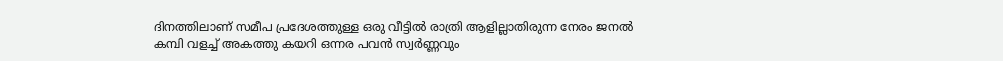ദിനത്തിലാണ് സമീപ പ്രദേശത്തുള്ള ഒരു വീട്ടിൽ രാത്രി ആളില്ലാതിരുന്ന നേരം ജനൽ കമ്പി വളച്ച് അകത്തു കയറി ഒന്നര പവൻ സ്വർണ്ണവും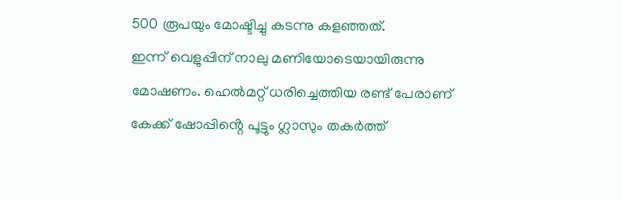500 രൂപയും മോഷ്ടിച്ചു കടന്നു കളഞ്ഞത്.
ഇന്ന് വെളുപ്പിന് നാലു മണിയോടെയായിരുന്നു മോഷണം. ഹെൽമറ്റ് ധരിച്ചെത്തിയ രണ്ട് പേരാണ് കേക്ക് ഷോപ്പിൻ്റെ പൂട്ടും ഗ്ലാസും തകർത്ത്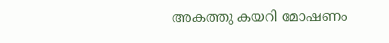അകത്തു കയറി മോഷണം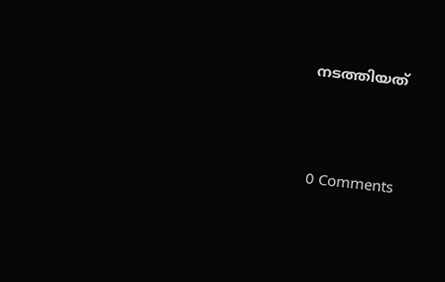നടത്തിയത്





0 Comments